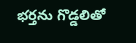భర్తను గొడ్డలితో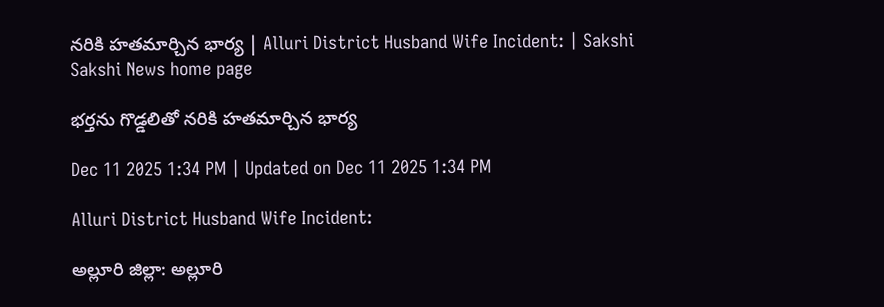నరికి హతమార్చిన భార్య | Alluri District Husband Wife Incident: | Sakshi
Sakshi News home page

భర్తను గొడ్డలితో నరికి హతమార్చిన భార్య

Dec 11 2025 1:34 PM | Updated on Dec 11 2025 1:34 PM

Alluri District Husband Wife Incident:

అల్లూరి జిల్లా: అల్లూరి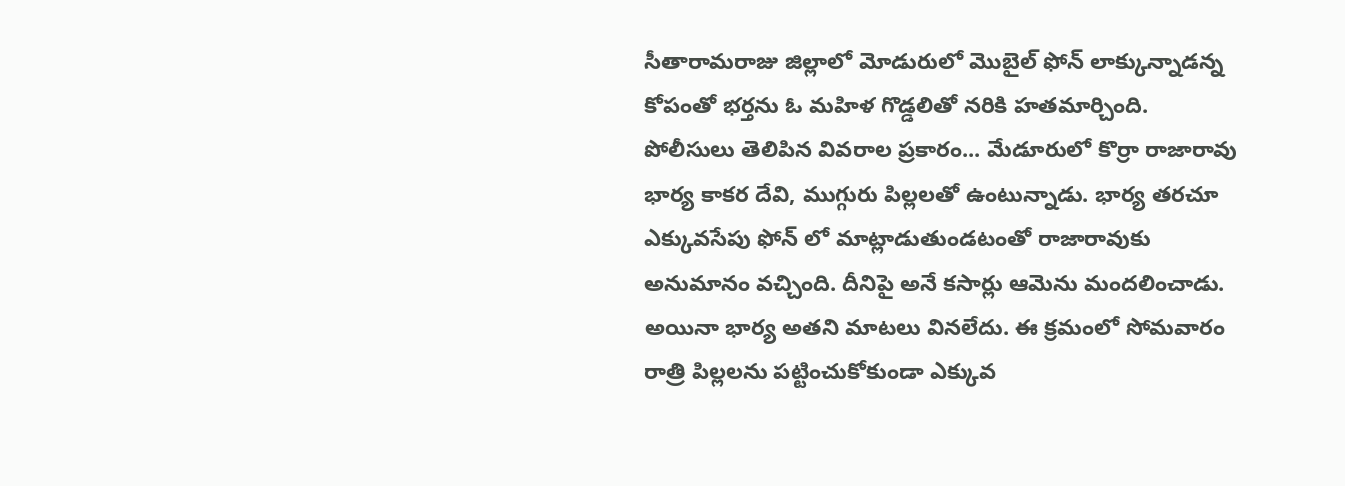సీతారామరాజు జిల్లాలో మోడురులో మొబైల్ ఫోన్ లాక్కున్నాడన్న కోపంతో భర్తను ఓ మహిళ గొడ్డలితో నరికి హతమార్చింది. పోలీసులు తెలిపిన వివరాల ప్రకారం... మేడూరులో కొర్రా రాజారావు భార్య కాకర దేవి, ముగ్గురు పిల్లలతో ఉంటున్నాడు. భార్య తరచూ ఎక్కువసేపు ఫోన్ లో మాట్లాడుతుండటంతో రాజారావుకు అనుమానం వచ్చింది. దీనిపై అనే కసార్లు ఆమెను మందలించాడు. అయినా భార్య అతని మాటలు వినలేదు. ఈ క్రమంలో సోమవారం రాత్రి పిల్లలను పట్టించుకోకుండా ఎక్కువ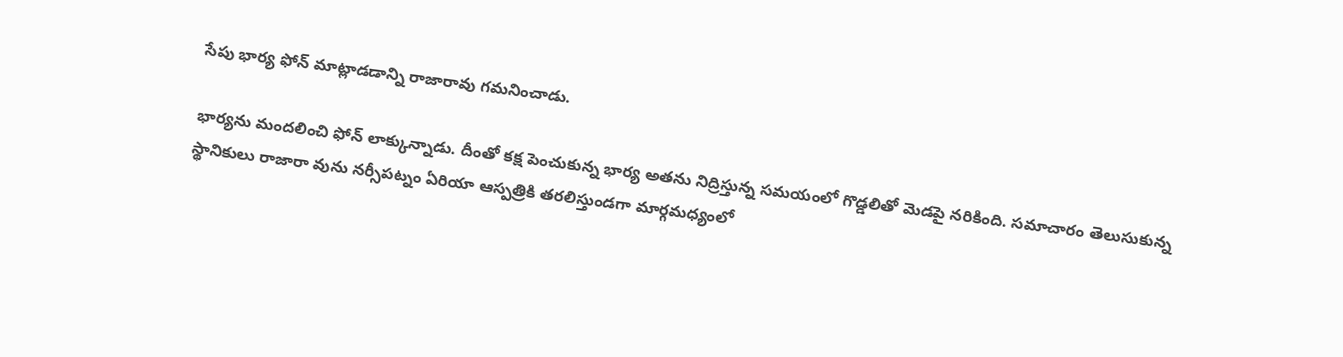సేపు భార్య ఫోన్ మాట్లాడడాన్ని రాజారావు గమనించాడు.

భార్యను మందలించి ఫోన్ లాక్కున్నాడు. దీంతో కక్ష పెంచుకున్న భార్య అతను నిద్రిస్తున్న సమయంలో గొడ్డలితో మెడపై నరికింది. సమాచారం తెలుసుకున్న స్థానికులు రాజారా వును నర్సీపట్నం ఏరియా ఆస్పత్రికి తరలిస్తుండగా మార్గమధ్యంలో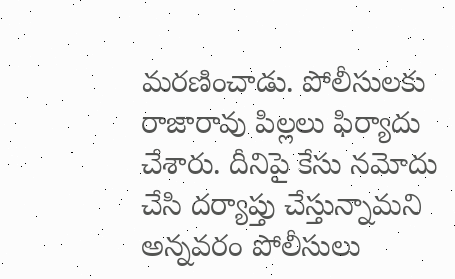మరణించాడు. పోలీసులకు రాజారావు పిల్లలు ఫిర్యాదు చేశారు. దీనిపై కేసు నమోదు చేసి దర్యాప్తు చేస్తున్నామని అన్నవరం పోలీసులు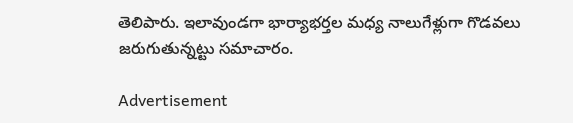తెలిపారు. ఇలావుండగా భార్యాభర్తల మధ్య నాలుగేళ్లుగా గొడవలు జరుగుతున్నట్టు సమాచారం.

Advertisement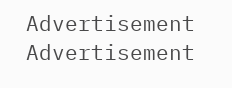Advertisement
Advertisement